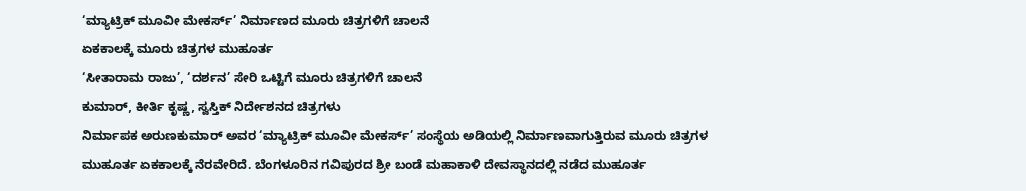‘ಮ್ಯಾಟ್ರಿಕ್ ಮೂವೀ ಮೇಕರ್ಸ್’ ನಿರ್ಮಾಣದ ಮೂರು ಚಿತ್ರಗಳಿಗೆ ಚಾಲನೆ
ಏಕಕಾಲಕ್ಕೆ ಮೂರು ಚಿತ್ರಗಳ ಮುಹೂರ್ತ
‘ಸೀತಾರಾಮ ರಾಜು’, ‘ದರ್ಶನ’ ಸೇರಿ ಒಟ್ಟಿಗೆ ಮೂರು ಚಿತ್ರಗಳಿಗೆ ಚಾಲನೆ
ಕುಮಾರ್, ಕೀರ್ತಿ ಕೃಷ್ಣ, ಸ್ವಸ್ತಿಕ್ ನಿರ್ದೇಶನದ ಚಿತ್ರಗಳು
ನಿರ್ಮಾಪಕ ಅರುಣಕುಮಾರ್ ಅವರ ‘ಮ್ಯಾಟ್ರಿಕ್ ಮೂವೀ ಮೇಕರ್ಸ್’ ಸಂಸ್ಥೆಯ ಅಡಿಯಲ್ಲಿ ನಿರ್ಮಾಣವಾಗುತ್ತಿರುವ ಮೂರು ಚಿತ್ರಗಳ ಮುಹೂರ್ತ ಏಕಕಾಲಕ್ಕೆ ನೆರವೇರಿದೆ. ಬೆಂಗಳೂರಿನ ಗವಿಪುರದ ಶ್ರೀ ಬಂಡೆ ಮಹಾಕಾಳಿ ದೇವಸ್ಥಾನದಲ್ಲಿ ನಡೆದ ಮುಹೂರ್ತ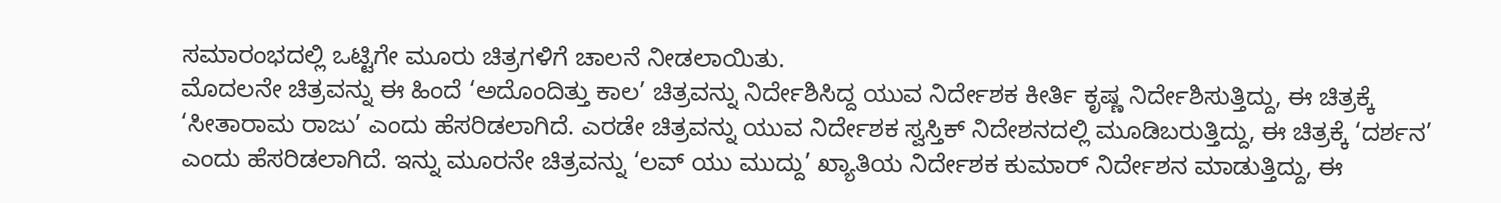ಸಮಾರಂಭದಲ್ಲಿ ಒಟ್ಟಿಗೇ ಮೂರು ಚಿತ್ರಗಳಿಗೆ ಚಾಲನೆ ನೀಡಲಾಯಿತು.
ಮೊದಲನೇ ಚಿತ್ರವನ್ನು ಈ ಹಿಂದೆ ‘ಅದೊಂದಿತ್ತು ಕಾಲ’ ಚಿತ್ರವನ್ನು ನಿರ್ದೇಶಿಸಿದ್ದ ಯುವ ನಿರ್ದೇಶಕ ಕೀರ್ತಿ ಕೃಷ್ಣ ನಿರ್ದೇಶಿಸುತ್ತಿದ್ದು, ಈ ಚಿತ್ರಕ್ಕೆ ‘ಸೀತಾರಾಮ ರಾಜು’ ಎಂದು ಹೆಸರಿಡಲಾಗಿದೆ. ಎರಡೇ ಚಿತ್ರವನ್ನು ಯುವ ನಿರ್ದೇಶಕ ಸ್ವಸ್ತಿಕ್ ನಿದೇಶನದಲ್ಲಿ ಮೂಡಿಬರುತ್ತಿದ್ದು, ಈ ಚಿತ್ರಕ್ಕೆ ‘ದರ್ಶನ’ ಎಂದು ಹೆಸರಿಡಲಾಗಿದೆ. ಇನ್ನು ಮೂರನೇ ಚಿತ್ರವನ್ನು ‘ಲವ್ ಯು ಮುದ್ದು’ ಖ್ಯಾತಿಯ ನಿರ್ದೇಶಕ ಕುಮಾರ್ ನಿರ್ದೇಶನ ಮಾಡುತ್ತಿದ್ದು, ಈ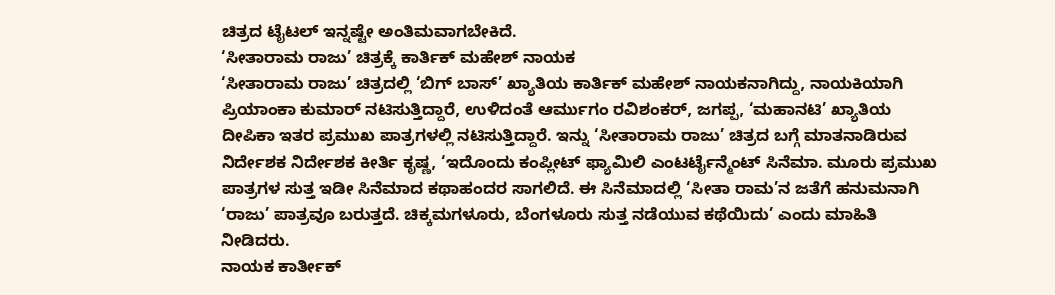ಚಿತ್ರದ ಟೈಟಲ್ ಇನ್ನಷ್ಟೇ ಅಂತಿಮವಾಗಬೇಕಿದೆ.
‘ಸೀತಾರಾಮ ರಾಜು’ ಚಿತ್ರಕ್ಕೆ ಕಾರ್ತಿಕ್ ಮಹೇಶ್ ನಾಯಕ
‘ಸೀತಾರಾಮ ರಾಜು’ ಚಿತ್ರದಲ್ಲಿ ‘ಬಿಗ್ ಬಾಸ್’ ಖ್ಯಾತಿಯ ಕಾರ್ತಿಕ್ ಮಹೇಶ್ ನಾಯಕನಾಗಿದ್ದು, ನಾಯಕಿಯಾಗಿ ಪ್ರಿಯಾಂಕಾ ಕುಮಾರ್ ನಟಿಸುತ್ತಿದ್ದಾರೆ, ಉಳಿದಂತೆ ಆರ್ಮುಗಂ ರವಿಶಂಕರ್, ಜಗಪ್ಪ, ‘ಮಹಾನಟಿ’ ಖ್ಯಾತಿಯ ದೀಪಿಕಾ ಇತರ ಪ್ರಮುಖ ಪಾತ್ರಗಳಲ್ಲಿ ನಟಿಸುತ್ತಿದ್ದಾರೆ. ಇನ್ನು ‘ಸೀತಾರಾಮ ರಾಜು’ ಚಿತ್ರದ ಬಗ್ಗೆ ಮಾತನಾಡಿರುವ ನಿರ್ದೇಶಕ ನಿರ್ದೇಶಕ ಕೀರ್ತಿ ಕೃಷ್ಣ, ‘ಇದೊಂದು ಕಂಪ್ಲೀಟ್ ಫ್ಯಾಮಿಲಿ ಎಂಟರ್ಟೈನ್ಮೆಂಟ್ ಸಿನೆಮಾ. ಮೂರು ಪ್ರಮುಖ ಪಾತ್ರಗಳ ಸುತ್ತ ಇಡೀ ಸಿನೆಮಾದ ಕಥಾಹಂದರ ಸಾಗಲಿದೆ. ಈ ಸಿನೆಮಾದಲ್ಲಿ ‘ಸೀತಾ ರಾಮ’ನ ಜತೆಗೆ ಹನುಮನಾಗಿ ‘ರಾಜು’ ಪಾತ್ರವೂ ಬರುತ್ತದೆ. ಚಿಕ್ಕಮಗಳೂರು, ಬೆಂಗಳೂರು ಸುತ್ತ ನಡೆಯುವ ಕಥೆಯಿದು’ ಎಂದು ಮಾಹಿತಿ ನೀಡಿದರು.
ನಾಯಕ ಕಾರ್ತೀಕ್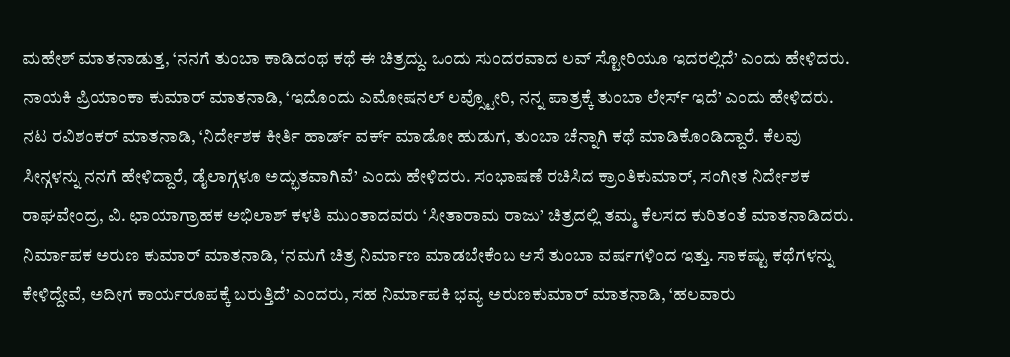ಮಹೇಶ್ ಮಾತನಾಡುತ್ತ, ‘ನನಗೆ ತುಂಬಾ ಕಾಡಿದಂಥ ಕಥೆ ಈ ಚಿತ್ರದ್ದು. ಒಂದು ಸುಂದರವಾದ ಲವ್ ಸ್ಟೋರಿಯೂ ಇದರಲ್ಲಿದೆ’ ಎಂದು ಹೇಳಿದರು. ನಾಯಕಿ ಪ್ರಿಯಾಂಕಾ ಕುಮಾರ್ ಮಾತನಾಡಿ, ‘ಇದೊಂದು ಎಮೋಷನಲ್ ಲವ್ಸ್ಟೋರಿ, ನನ್ನ ಪಾತ್ರಕ್ಕೆ ತುಂಬಾ ಲೇರ್ಸ್ ಇದೆ’ ಎಂದು ಹೇಳಿದರು. ನಟ ರವಿಶಂಕರ್ ಮಾತನಾಡಿ, ‘ನಿರ್ದೇಶಕ ಕೀರ್ತಿ ಹಾರ್ಡ್ ವರ್ಕ್ ಮಾಡೋ ಹುಡುಗ, ತುಂಬಾ ಚೆನ್ನಾಗಿ ಕಥೆ ಮಾಡಿಕೊಂಡಿದ್ದಾರೆ. ಕೆಲವು ಸೀನ್ಗಳನ್ನು ನನಗೆ ಹೇಳಿದ್ದಾರೆ, ಡೈಲಾಗ್ಗಳೂ ಅದ್ಭುತವಾಗಿವೆ’ ಎಂದು ಹೇಳಿದರು. ಸಂಭಾಷಣೆ ರಚಿಸಿದ ಕ್ರಾಂತಿಕುಮಾರ್, ಸಂಗೀತ ನಿರ್ದೇಶಕ ರಾಘವೇಂದ್ರ, ವಿ. ಛಾಯಾಗ್ರಾಹಕ ಅಭಿಲಾಶ್ ಕಳತಿ ಮುಂತಾದವರು ‘ಸೀತಾರಾಮ ರಾಜು’ ಚಿತ್ರದಲ್ಲಿ ತಮ್ಮ ಕೆಲಸದ ಕುರಿತಂತೆ ಮಾತನಾಡಿದರು.
ನಿರ್ಮಾಪಕ ಅರುಣ ಕುಮಾರ್ ಮಾತನಾಡಿ, ‘ನಮಗೆ ಚಿತ್ರ ನಿರ್ಮಾಣ ಮಾಡಬೇಕೆಂಬ ಆಸೆ ತುಂಬಾ ವರ್ಷಗಳಿಂದ ಇತ್ತು. ಸಾಕಷ್ಟು ಕಥೆಗಳನ್ನು ಕೇಳಿದ್ದೇವೆ, ಅದೀಗ ಕಾರ್ಯರೂಪಕ್ಕೆ ಬರುತ್ತಿದೆ’ ಎಂದರು, ಸಹ ನಿರ್ಮಾಪಕಿ ಭವ್ಯ ಅರುಣಕುಮಾರ್ ಮಾತನಾಡಿ, ‘ಹಲವಾರು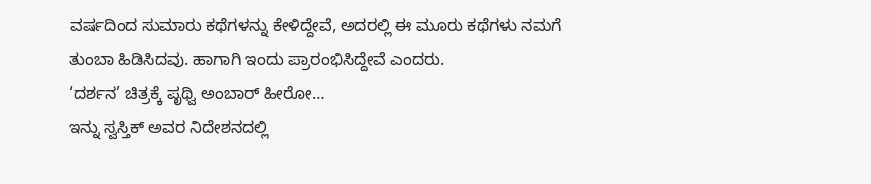ವರ್ಷದಿಂದ ಸುಮಾರು ಕಥೆಗಳನ್ನು ಕೇಳಿದ್ದೇವೆ, ಅದರಲ್ಲಿ ಈ ಮೂರು ಕಥೆಗಳು ನಮಗೆ ತುಂಬಾ ಹಿಡಿಸಿದವು. ಹಾಗಾಗಿ ಇಂದು ಪ್ರಾರಂಭಿಸಿದ್ದೇವೆ ಎಂದರು.
‘ದರ್ಶನ’ ಚಿತ್ರಕ್ಕೆ ಪೃಥ್ವಿ ಅಂಬಾರ್ ಹೀರೋ…
ಇನ್ನು ಸ್ವಸ್ತಿಕ್ ಅವರ ನಿದೇಶನದಲ್ಲಿ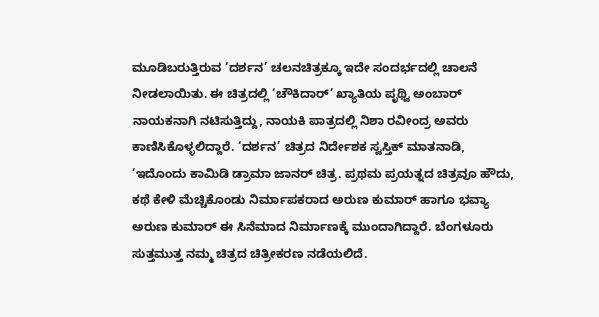ಮೂಡಿಬರುತ್ತಿರುವ ‘ದರ್ಶನ’ ಚಲನಚಿತ್ರಕ್ಕೂ ಇದೇ ಸಂದರ್ಭದಲ್ಲಿ ಚಾಲನೆ
ನೀಡಲಾಯಿತು. ಈ ಚಿತ್ರದಲ್ಲಿ ‘ಚೌಕಿದಾರ್’ ಖ್ಯಾತಿಯ ಪೃಥ್ವಿ ಅಂಬಾರ್ ನಾಯಕನಾಗಿ ನಟಿಸುತ್ತಿದ್ದು, ನಾಯಕಿ ಪಾತ್ರದಲ್ಲಿ ನಿಶಾ ರವೀಂದ್ರ ಅವರು ಕಾಣಿಸಿಕೊಳ್ಳಲಿದ್ದಾರೆ. ‘ದರ್ಶನ’ ಚಿತ್ರದ ನಿರ್ದೇಶಕ ಸ್ವಸ್ತಿಕ್ ಮಾತನಾಡಿ, ‘ಇದೊಂದು ಕಾಮಿಡಿ ಡ್ರಾಮಾ ಜಾನರ್ ಚಿತ್ರ. ಪ್ರಥಮ ಪ್ರಯತ್ನದ ಚಿತ್ರವೂ ಹೌದು, ಕಥೆ ಕೇಳಿ ಮೆಚ್ಚಿಕೊಂಡು ನಿರ್ಮಾಪಕರಾದ ಅರುಣ ಕುಮಾರ್ ಹಾಗೂ ಭವ್ಯಾ ಅರುಣ ಕುಮಾರ್ ಈ ಸಿನೆಮಾದ ನಿರ್ಮಾಣಕ್ಕೆ ಮುಂದಾಗಿದ್ದಾರೆ. ಬೆಂಗಳೂರು ಸುತ್ತಮುತ್ತ ನಮ್ಮ ಚಿತ್ರದ ಚಿತ್ರೀಕರಣ ನಡೆಯಲಿದೆ.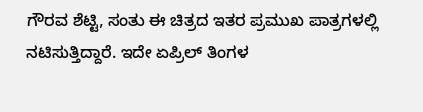ಗೌರವ ಶೆಟ್ಟಿ, ಸಂತು ಈ ಚಿತ್ರದ ಇತರ ಪ್ರಮುಖ ಪಾತ್ರಗಳಲ್ಲಿ ನಟಿಸುತ್ತಿದ್ದಾರೆ. ಇದೇ ಏಪ್ರಿಲ್ ತಿಂಗಳ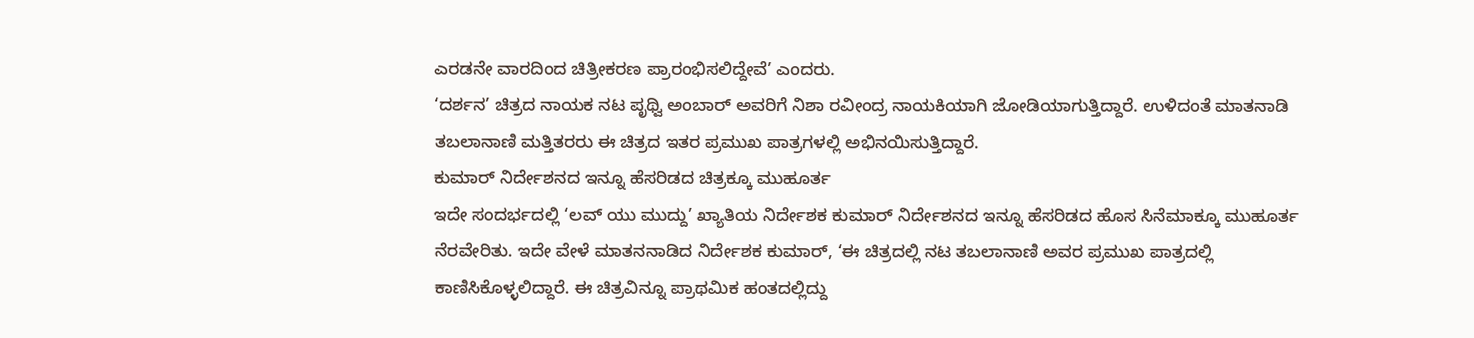ಎರಡನೇ ವಾರದಿಂದ ಚಿತ್ರೀಕರಣ ಪ್ರಾರಂಭಿಸಲಿದ್ದೇವೆ’ ಎಂದರು.
‘ದರ್ಶನ’ ಚಿತ್ರದ ನಾಯಕ ನಟ ಪೃಥ್ವಿ ಅಂಬಾರ್ ಅವರಿಗೆ ನಿಶಾ ರವೀಂದ್ರ ನಾಯಕಿಯಾಗಿ ಜೋಡಿಯಾಗುತ್ತಿದ್ದಾರೆ. ಉಳಿದಂತೆ ಮಾತನಾಡಿ ತಬಲಾನಾಣಿ ಮತ್ತಿತರರು ಈ ಚಿತ್ರದ ಇತರ ಪ್ರಮುಖ ಪಾತ್ರಗಳಲ್ಲಿ ಅಭಿನಯಿಸುತ್ತಿದ್ದಾರೆ.
ಕುಮಾರ್ ನಿರ್ದೇಶನದ ಇನ್ನೂ ಹೆಸರಿಡದ ಚಿತ್ರಕ್ಕೂ ಮುಹೂರ್ತ
ಇದೇ ಸಂದರ್ಭದಲ್ಲಿ ‘ಲವ್ ಯು ಮುದ್ದು’ ಖ್ಯಾತಿಯ ನಿರ್ದೇಶಕ ಕುಮಾರ್ ನಿರ್ದೇಶನದ ಇನ್ನೂ ಹೆಸರಿಡದ ಹೊಸ ಸಿನೆಮಾಕ್ಕೂ ಮುಹೂರ್ತ ನೆರವೇರಿತು. ಇದೇ ವೇಳೆ ಮಾತನನಾಡಿದ ನಿರ್ದೇಶಕ ಕುಮಾರ್, ‘ಈ ಚಿತ್ರದಲ್ಲಿ ನಟ ತಬಲಾನಾಣಿ ಅವರ ಪ್ರಮುಖ ಪಾತ್ರದಲ್ಲಿ ಕಾಣಿಸಿಕೊಳ್ಳಲಿದ್ದಾರೆ. ಈ ಚಿತ್ರವಿನ್ನೂ ಪ್ರಾಥಮಿಕ ಹಂತದಲ್ಲಿದ್ದು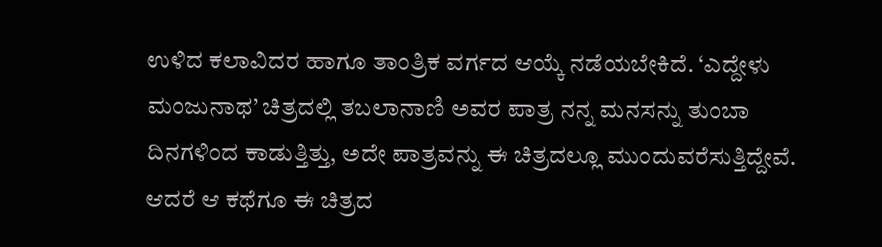ಉಳಿದ ಕಲಾವಿದರ ಹಾಗೂ ತಾಂತ್ರಿಕ ವರ್ಗದ ಆಯ್ಕೆ ನಡೆಯಬೇಕಿದೆ. ‘ಎದ್ದೇಳು ಮಂಜುನಾಥ’ ಚಿತ್ರದಲ್ಲಿ ತಬಲಾನಾಣಿ ಅವರ ಪಾತ್ರ ನನ್ನ ಮನಸನ್ನು ತುಂಬಾ ದಿನಗಳಿಂದ ಕಾಡುತ್ತಿತ್ತು, ಅದೇ ಪಾತ್ರವನ್ನು ಈ ಚಿತ್ರದಲ್ಲೂ ಮುಂದುವರೆಸುತ್ತಿದ್ದೇವೆ. ಆದರೆ ಆ ಕಥೆಗೂ ಈ ಚಿತ್ರದ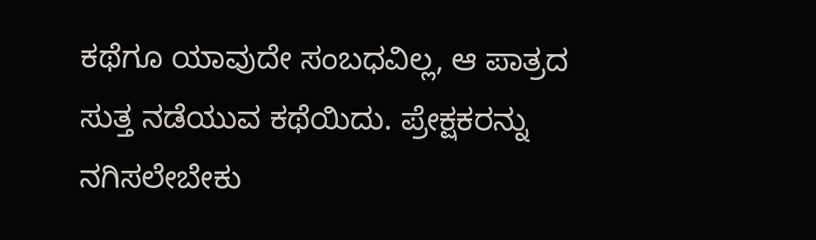ಕಥೆಗೂ ಯಾವುದೇ ಸಂಬಧವಿಲ್ಲ, ಆ ಪಾತ್ರದ ಸುತ್ತ ನಡೆಯುವ ಕಥೆಯಿದು. ಪ್ರೇಕ್ಷಕರನ್ನು ನಗಿಸಲೇಬೇಕು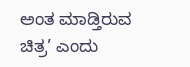ಅಂತ ಮಾಡ್ತಿರುವ ಚಿತ್ರ’ ಎಂದು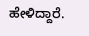ಹೇಳಿದ್ದಾರೆ.